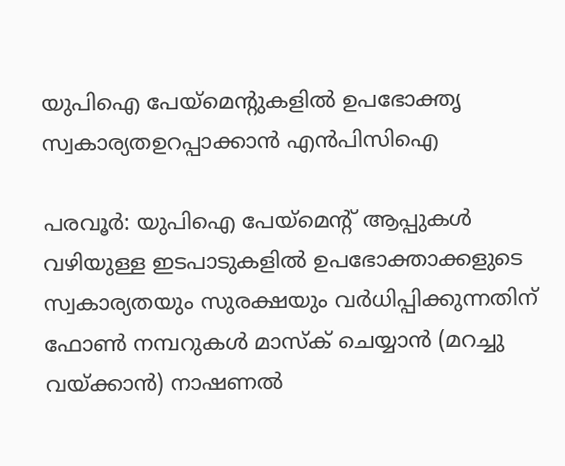യുപിഐ പേയ്‌മെന്‍റുകളിൽ ഉപഭോക്തൃ സ്വകാര്യതഉറപ്പാക്കാൻ എൻപിസിഐ

പരവൂർ: യുപിഐ പേയ്‌മെന്‍റ് ആപ്പുകൾ വഴിയുള്ള ഇടപാടുകളിൽ ഉപഭോക്താക്കളുടെ സ്വകാര്യതയും സുരക്ഷയും വർധിപ്പിക്കുന്നതിന് ഫോൺ നമ്പറുകൾ മാസ്‌ക് ചെയ്യാൻ (മറച്ചു വയ്ക്കാൻ) നാഷണൽ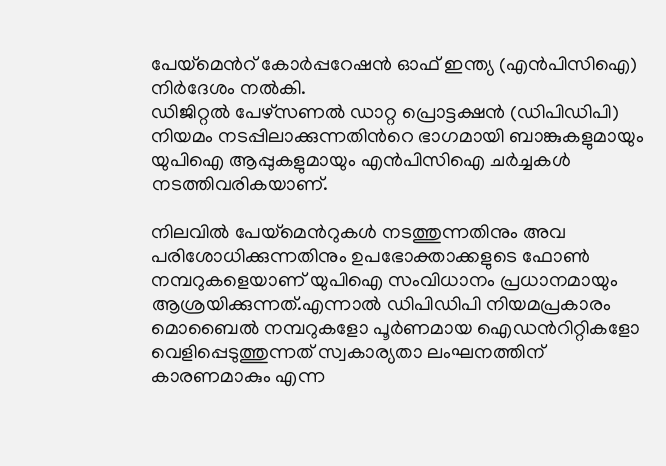പേയ്‌മെന്‍റ് കോർപ്പറേഷൻ ഓഫ് ഇന്ത്യ (എൻപിസിഐ) നിർദേശം നൽകി.
ഡിജിറ്റൽ പേഴ്‌സണൽ ഡാറ്റ പ്രൊട്ടക്ഷൻ (ഡിപിഡിപി) നിയമം നടപ്പിലാക്കുന്നതിന്‍റെ ഭാഗമായി ബാങ്കുകളുമായും യുപിഐ ആപ്പുകളുമായും എൻപിസിഐ ചർച്ചകൾ നടത്തിവരികയാണ്.

നിലവിൽ പേയ്‌മെന്‍റുകൾ നടത്തുന്നതിനും അവ പരിശോധിക്കുന്നതിനും ഉപഭോക്താക്കളുടെ ഫോൺ നമ്പറുകളെയാണ് യുപിഐ സംവിധാനം പ്രധാനമായും ആശ്രയിക്കുന്നത്.എന്നാൽ ഡിപിഡിപി നിയമപ്രകാരം മൊബൈൽ നമ്പറുകളോ പൂർണമായ ഐഡന്‍റിറ്റികളോ വെളിപ്പെടുത്തുന്നത് സ്വകാര്യതാ ലംഘനത്തിന് കാരണമാകും എന്ന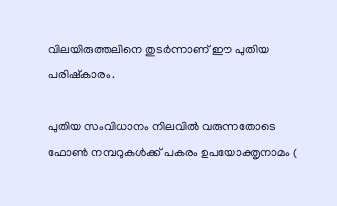വിലയിരുത്തലിനെ തുടർന്നാണ് ഈ പുതിയ പരിഷ്കാരം.

പുതിയ സംവിധാനം നിലവിൽ വരുന്നതോടെ ഫോൺ നമ്പറുകൾക്ക് പകരം ഉപയോക്തൃനാമം (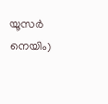യൂസർ നെയിം)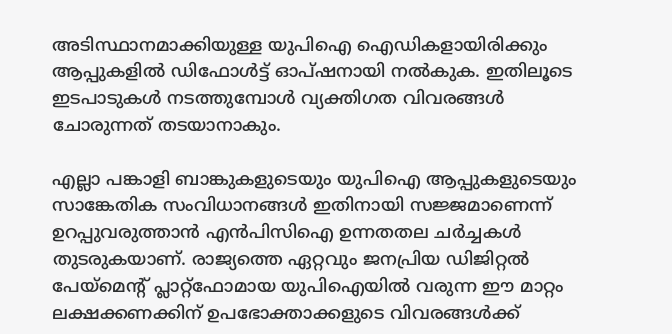അടിസ്ഥാനമാക്കിയുള്ള യുപിഐ ഐഡികളായിരിക്കും ആപ്പുകളിൽ ഡിഫോൾട്ട് ഓപ്ഷനായി നൽകുക. ഇതിലൂടെ ഇടപാടുകൾ നടത്തുമ്പോൾ വ്യക്തിഗത വിവരങ്ങൾ ചോരുന്നത് തടയാനാകും.

എല്ലാ പങ്കാളി ബാങ്കുകളുടെയും യുപിഐ ആപ്പുകളുടെയും സാങ്കേതിക സംവിധാനങ്ങൾ ഇതിനായി സജ്ജമാണെന്ന് ഉറപ്പുവരുത്താൻ എൻപിസിഐ ഉന്നതതല ചർച്ചകൾ തുടരുകയാണ്. രാജ്യത്തെ ഏറ്റവും ജനപ്രിയ ഡിജിറ്റൽ പേയ്‌മെന്‍റ് പ്ലാറ്റ്‌ഫോമായ യുപിഐയിൽ വരുന്ന ഈ മാറ്റം ലക്ഷക്കണക്കിന് ഉപഭോക്താക്കളുടെ വിവരങ്ങൾക്ക്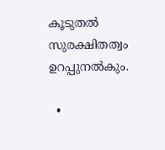കൂടുതൽ സുരക്ഷിതത്വം ഉറപ്പുനൽകും.

  •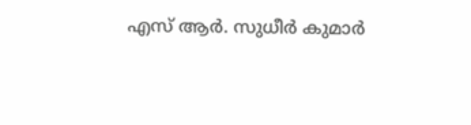എസ് ആർ. സുധീർ കുമാർ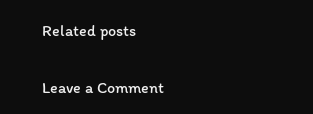Related posts

Leave a Comment